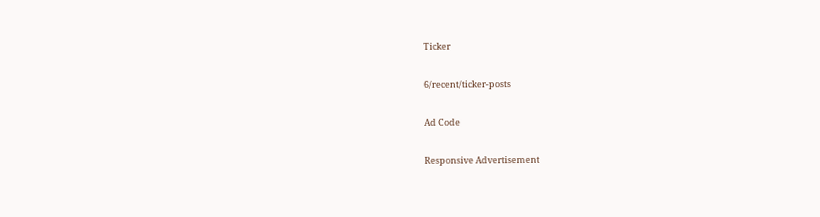Ticker

6/recent/ticker-posts

Ad Code

Responsive Advertisement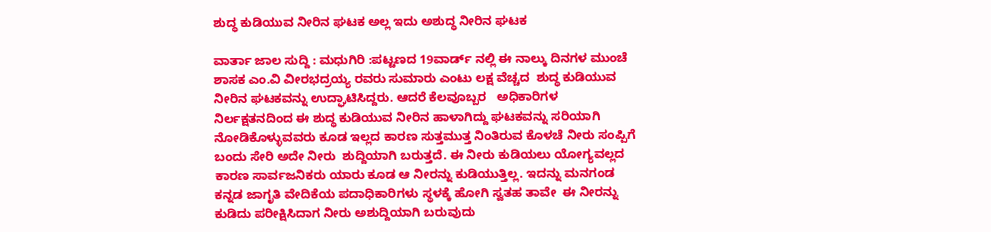ಶುದ್ಧ ಕುಡಿಯುವ ನೀರಿನ ಘಟಕ ಅಲ್ಲ ಇದು ಅಶುದ್ಧ ನೀರಿನ ಘಟಕ

ವಾರ್ತಾ ಜಾಲ ಸುದ್ದಿ : ಮಧುಗಿರಿ :ಪಟ್ಟಣದ 19ವಾರ್ಡ್ ನಲ್ಲಿ ಈ ನಾಲ್ಕು ದಿನಗಳ ಮುಂಚೆ ಶಾಸಕ ಎಂ‌.ವಿ ವೀರಭದ್ರಯ್ಯ ರವರು ಸುಮಾರು ಎಂಟು ಲಕ್ಷ ವೆಚ್ಚದ  ಶುದ್ಧ ಕುಡಿಯುವ ನೀರಿನ ಘಟಕವನ್ನು ಉದ್ಘಾಟಿಸಿದ್ದರು. ಆದರೆ ಕೆಲವೂಬ್ಬರ   ಅಧಿಕಾರಿಗಳ ನಿರ್ಲಕ್ಷತನದಿಂದ ಈ ಶುದ್ಧ ಕುಡಿಯುವ ನೀರಿನ ಹಾಳಾಗಿದ್ದು ಘಟಕವನ್ನು ಸರಿಯಾಗಿ ನೋಡಿಕೊಳ್ಳುವವರು ಕೂಡ ಇಲ್ಲದ ಕಾರಣ ಸುತ್ತಮುತ್ತ ನಿಂತಿರುವ ಕೊಳಚೆ ನೀರು ಸಂಪ್ಪಿಗೆ ಬಂದು ಸೇರಿ ಅದೇ ನೀರು  ಶುದ್ದಿಯಾಗಿ ಬರುತ್ತದೆ. ಈ ನೀರು ಕುಡಿಯಲು ಯೋಗ್ಯವಲ್ಲದ  ಕಾರಣ ಸಾರ್ವಜನಿಕರು ಯಾರು ಕೂಡ ಆ ನೀರನ್ನು ಕುಡಿಯುತ್ತಿಲ್ಲ. ಇದನ್ನು ಮನಗಂಡ ಕನ್ನಡ ಜಾಗೃತಿ ವೇದಿಕೆಯ ಪದಾಧಿಕಾರಿಗಳು ಸ್ಥಳಕ್ಕೆ ಹೋಗಿ ಸ್ವತಹ ತಾವೇ  ಈ ನೀರನ್ನು ಕುಡಿದು ಪರೀಕ್ಷಿಸಿದಾಗ ನೀರು ಅಶುದ್ದಿಯಾಗಿ ಬರುವುದು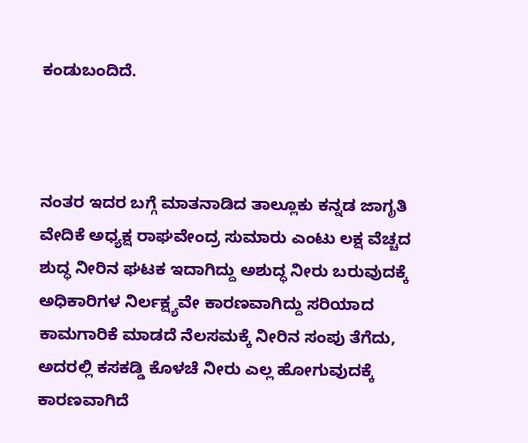ಕಂಡುಬಂದಿದೆ.



ನಂತರ ಇದರ ಬಗ್ಗೆ ಮಾತನಾಡಿದ ತಾಲ್ಲೂಕು ಕನ್ನಡ ಜಾಗೃತಿ ವೇದಿಕೆ ಅಧ್ಯಕ್ಷ ರಾಘವೇಂದ್ರ ಸುಮಾರು ಎಂಟು ಲಕ್ಷ ವೆಚ್ಚದ ಶುದ್ಧ ನೀರಿನ ಘಟಕ ಇದಾಗಿದ್ದು ಅಶುದ್ಧ ನೀರು ಬರುವುದಕ್ಕೆ ಅಧಿಕಾರಿಗಳ ನಿರ್ಲಕ್ಷ್ಯವೇ ಕಾರಣವಾಗಿದ್ದು ಸರಿಯಾದ ಕಾಮಗಾರಿಕೆ ಮಾಡದೆ ನೆಲಸಮಕ್ಕೆ ನೀರಿನ ಸಂಪು ತೆಗೆದು, ಅದರಲ್ಲಿ ಕಸಕಡ್ಡಿ ಕೊಳಚೆ ನೀರು ಎಲ್ಲ ಹೋಗುವುದಕ್ಕೆ ಕಾರಣವಾಗಿದೆ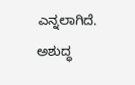ಎನ್ನಲಾಗಿದೆ. ಅಶುದ್ಧ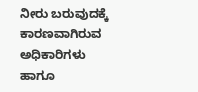ನೀರು ಬರುವುದಕ್ಕೆ ಕಾರಣವಾಗಿರುವ ಅಧಿಕಾರಿಗಳು ಹಾಗೂ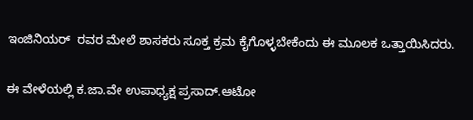ಇಂಜಿನಿಯರ್  ರವರ ಮೇಲೆ ಶಾಸಕರು ಸೂಕ್ತ ಕ್ರಮ ಕೈಗೊಳ್ಳಬೇಕೆಂದು ಈ ಮೂಲಕ ಒತ್ತಾಯಿಸಿದರು.

ಈ ವೇಳೆಯಲ್ಲಿ ಕ‌.ಜಾ.ವೇ ಉಪಾಧ್ಯಕ್ಷ ಪ್ರಸಾದ್.ಆಟೋ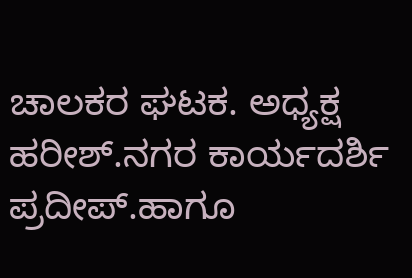ಚಾಲಕರ ಘಟಕ. ಅಧ್ಯಕ್ಷ ಹರೀಶ್.ನಗರ ಕಾರ್ಯದರ್ಶಿ ಪ್ರದೀಪ್.ಹಾಗೂ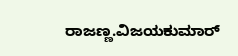ರಾಜಣ್ಣ.ವಿಜಯಕುಮಾರ್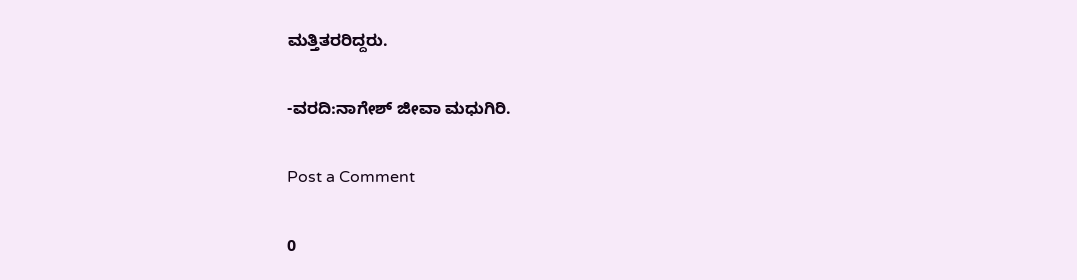ಮತ್ತಿತರರಿದ್ದರು.

-ವರದಿ:ನಾಗೇಶ್ ಜೀವಾ ಮಧುಗಿರಿ.

Post a Comment

0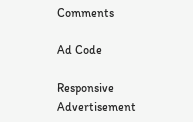Comments

Ad Code

Responsive Advertisement